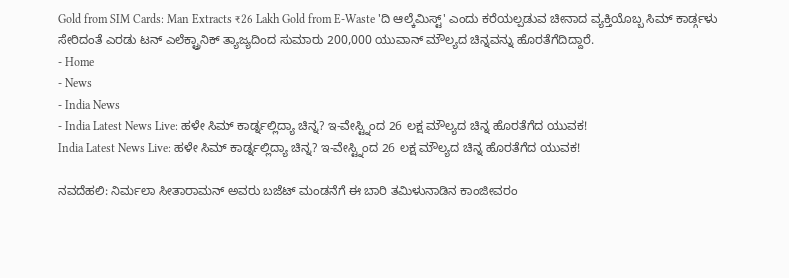Gold from SIM Cards: Man Extracts ₹26 Lakh Gold from E-Waste 'ದಿ ಆಲ್ಕೆಮಿಸ್ಟ್' ಎಂದು ಕರೆಯಲ್ಪಡುವ ಚೀನಾದ ವ್ಯಕ್ತಿಯೊಬ್ಬ ಸಿಮ್ ಕಾರ್ಡ್ಗಳು ಸೇರಿದಂತೆ ಎರಡು ಟನ್ ಎಲೆಕ್ಟ್ರಾನಿಕ್ ತ್ಯಾಜ್ಯದಿಂದ ಸುಮಾರು 200,000 ಯುವಾನ್ ಮೌಲ್ಯದ ಚಿನ್ನವನ್ನು ಹೊರತೆಗೆದಿದ್ದಾರೆ.
- Home
- News
- India News
- India Latest News Live: ಹಳೇ ಸಿಮ್ ಕಾರ್ಡ್ನಲ್ಲಿದ್ಯಾ ಚಿನ್ನ? ಇ-ವೇಸ್ಟ್ನಿಂದ 26 ಲಕ್ಷ ಮೌಲ್ಯದ ಚಿನ್ನ ಹೊರತೆಗೆದ ಯುವಕ!
India Latest News Live: ಹಳೇ ಸಿಮ್ ಕಾರ್ಡ್ನಲ್ಲಿದ್ಯಾ ಚಿನ್ನ? ಇ-ವೇಸ್ಟ್ನಿಂದ 26 ಲಕ್ಷ ಮೌಲ್ಯದ ಚಿನ್ನ ಹೊರತೆಗೆದ ಯುವಕ!

ನವದೆಹಲಿ: ನಿರ್ಮಲಾ ಸೀತಾರಾಮನ್ ಅವರು ಬಜೆಟ್ ಮಂಡನೆಗೆ ಈ ಬಾರಿ ತಮಿಳುನಾಡಿನ ಕಾಂಜೀವರಂ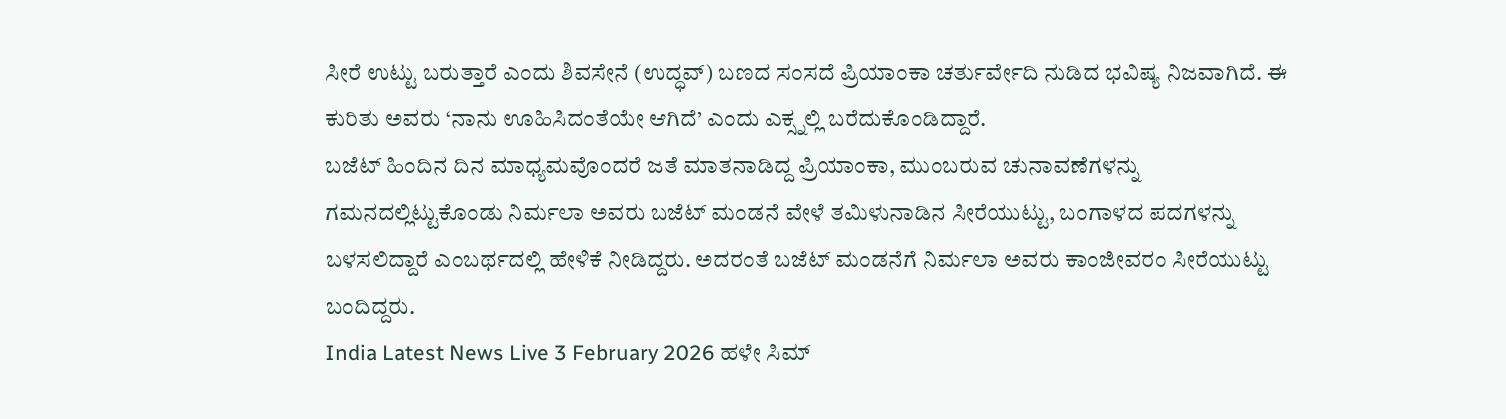ಸೀರೆ ಉಟ್ಟು ಬರುತ್ತಾರೆ ಎಂದು ಶಿವಸೇನೆ (ಉದ್ಧವ್) ಬಣದ ಸಂಸದೆ ಪ್ರಿಯಾಂಕಾ ಚರ್ತುರ್ವೇದಿ ನುಡಿದ ಭವಿಷ್ಯ ನಿಜವಾಗಿದೆ. ಈ ಕುರಿತು ಅವರು ‘ನಾನು ಊಹಿಸಿದಂತೆಯೇ ಆಗಿದೆ’ ಎಂದು ಎಕ್ಸ್ನಲ್ಲಿ ಬರೆದುಕೊಂಡಿದ್ದಾರೆ.
ಬಜೆಟ್ ಹಿಂದಿನ ದಿನ ಮಾಧ್ಯಮವೊಂದರೆ ಜತೆ ಮಾತನಾಡಿದ್ದ ಪ್ರಿಯಾಂಕಾ, ಮುಂಬರುವ ಚುನಾವಣೆಗಳನ್ನು ಗಮನದಲ್ಲಿಟ್ಟುಕೊಂಡು ನಿರ್ಮಲಾ ಅವರು ಬಜೆಟ್ ಮಂಡನೆ ವೇಳೆ ತಮಿಳುನಾಡಿನ ಸೀರೆಯುಟ್ಟು, ಬಂಗಾಳದ ಪದಗಳನ್ನು ಬಳಸಲಿದ್ದಾರೆ ಎಂಬರ್ಥದಲ್ಲಿ ಹೇಳಿಕೆ ನೀಡಿದ್ದರು. ಅದರಂತೆ ಬಜೆಟ್ ಮಂಡನೆಗೆ ನಿರ್ಮಲಾ ಅವರು ಕಾಂಜೀವರಂ ಸೀರೆಯುಟ್ಟು ಬಂದಿದ್ದರು.
India Latest News Live 3 February 2026 ಹಳೇ ಸಿಮ್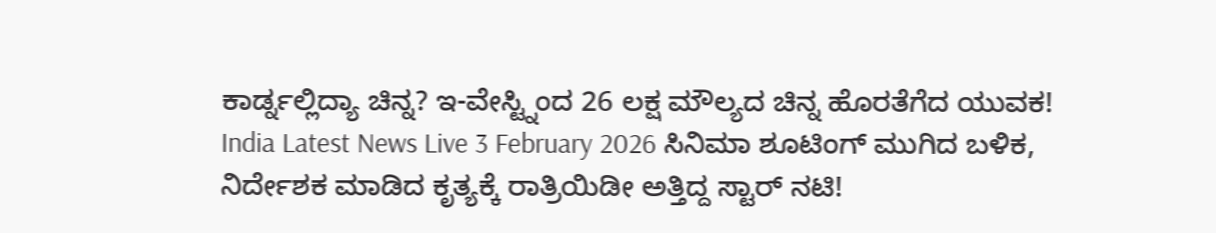ಕಾರ್ಡ್ನಲ್ಲಿದ್ಯಾ ಚಿನ್ನ? ಇ-ವೇಸ್ಟ್ನಿಂದ 26 ಲಕ್ಷ ಮೌಲ್ಯದ ಚಿನ್ನ ಹೊರತೆಗೆದ ಯುವಕ!
India Latest News Live 3 February 2026 ಸಿನಿಮಾ ಶೂಟಿಂಗ್ ಮುಗಿದ ಬಳಿಕ, ನಿರ್ದೇಶಕ ಮಾಡಿದ ಕೃತ್ಯಕ್ಕೆ ರಾತ್ರಿಯಿಡೀ ಅತ್ತಿದ್ದ ಸ್ಟಾರ್ ನಟಿ!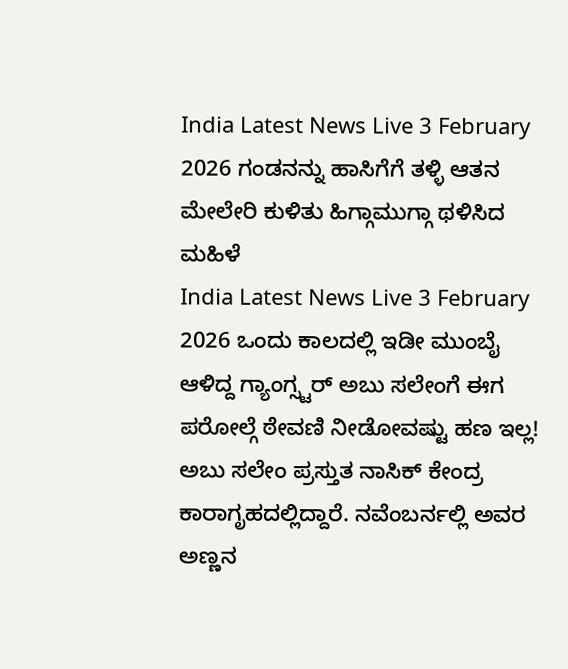India Latest News Live 3 February 2026 ಗಂಡನನ್ನು ಹಾಸಿಗೆಗೆ ತಳ್ಳಿ ಆತನ ಮೇಲೇರಿ ಕುಳಿತು ಹಿಗ್ಗಾಮುಗ್ಗಾ ಥಳಿಸಿದ ಮಹಿಳೆ
India Latest News Live 3 February 2026 ಒಂದು ಕಾಲದಲ್ಲಿ ಇಡೀ ಮುಂಬೈ ಆಳಿದ್ದ ಗ್ಯಾಂಗ್ಸ್ಟರ್ ಅಬು ಸಲೇಂಗೆ ಈಗ ಪರೋಲ್ಗೆ ಠೇವಣಿ ನೀಡೋವಷ್ಟು ಹಣ ಇಲ್ಲ!
ಅಬು ಸಲೇಂ ಪ್ರಸ್ತುತ ನಾಸಿಕ್ ಕೇಂದ್ರ ಕಾರಾಗೃಹದಲ್ಲಿದ್ದಾರೆ. ನವೆಂಬರ್ನಲ್ಲಿ ಅವರ ಅಣ್ಣನ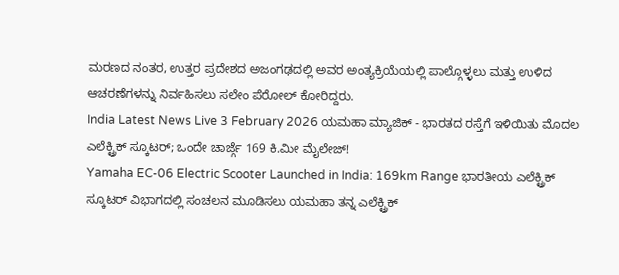ಮರಣದ ನಂತರ, ಉತ್ತರ ಪ್ರದೇಶದ ಅಜಂಗಢದಲ್ಲಿ ಅವರ ಅಂತ್ಯಕ್ರಿಯೆಯಲ್ಲಿ ಪಾಲ್ಗೊಳ್ಳಲು ಮತ್ತು ಉಳಿದ ಆಚರಣೆಗಳನ್ನು ನಿರ್ವಹಿಸಲು ಸಲೇಂ ಪೆರೋಲ್ ಕೋರಿದ್ದರು.
India Latest News Live 3 February 2026 ಯಮಹಾ ಮ್ಯಾಜಿಕ್ - ಭಾರತದ ರಸ್ತೆಗೆ ಇಳಿಯಿತು ಮೊದಲ ಎಲೆಕ್ಟ್ರಿಕ್ ಸ್ಕೂಟರ್; ಒಂದೇ ಚಾರ್ಜ್ಗೆ 169 ಕಿ.ಮೀ ಮೈಲೇಜ್!
Yamaha EC-06 Electric Scooter Launched in India: 169km Range ಭಾರತೀಯ ಎಲೆಕ್ಟ್ರಿಕ್ ಸ್ಕೂಟರ್ ವಿಭಾಗದಲ್ಲಿ ಸಂಚಲನ ಮೂಡಿಸಲು ಯಮಹಾ ತನ್ನ ಎಲೆಕ್ಟ್ರಿಕ್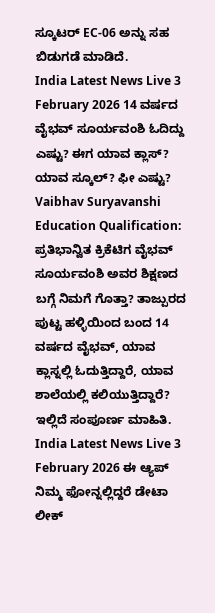ಸ್ಕೂಟರ್ EC-06 ಅನ್ನು ಸಹ ಬಿಡುಗಡೆ ಮಾಡಿದೆ.
India Latest News Live 3 February 2026 14 ವರ್ಷದ ವೈಭವ್ ಸೂರ್ಯವಂಶಿ ಓದಿದ್ದು ಎಷ್ಟು? ಈಗ ಯಾವ ಕ್ಲಾಸ್? ಯಾವ ಸ್ಕೂಲ್? ಫೀ ಎಷ್ಟು?
Vaibhav Suryavanshi Education Qualification: ಪ್ರತಿಭಾನ್ವಿತ ಕ್ರಿಕೆಟಿಗ ವೈಭವ್ ಸೂರ್ಯವಂಶಿ ಅವರ ಶಿಕ್ಷಣದ ಬಗ್ಗೆ ನಿಮಗೆ ಗೊತ್ತಾ? ತಾಜ್ಪುರದ ಪುಟ್ಟ ಹಳ್ಳಿಯಿಂದ ಬಂದ 14 ವರ್ಷದ ವೈಭವ್, ಯಾವ ಕ್ಲಾಸ್ನಲ್ಲಿ ಓದುತ್ತಿದ್ದಾರೆ, ಯಾವ ಶಾಲೆಯಲ್ಲಿ ಕಲಿಯುತ್ತಿದ್ದಾರೆ? ಇಲ್ಲಿದೆ ಸಂಪೂರ್ಣ ಮಾಹಿತಿ.
India Latest News Live 3 February 2026 ಈ ಆ್ಯಪ್ ನಿಮ್ಮ ಫೋನ್ನಲ್ಲಿದ್ದರೆ ಡೇಟಾ ಲೀಕ್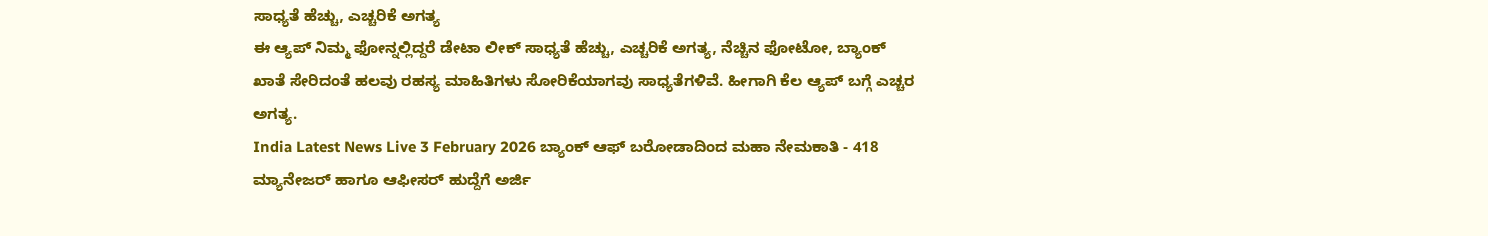ಸಾಧ್ಯತೆ ಹೆಚ್ಚು, ಎಚ್ಚರಿಕೆ ಅಗತ್ಯ
ಈ ಆ್ಯಪ್ ನಿಮ್ಮ ಫೋನ್ನಲ್ಲಿದ್ದರೆ ಡೇಟಾ ಲೀಕ್ ಸಾಧ್ಯತೆ ಹೆಚ್ಚು, ಎಚ್ಚರಿಕೆ ಅಗತ್ಯ, ನೆಚ್ಚಿನ ಫೋಟೋ, ಬ್ಯಾಂಕ್ ಖಾತೆ ಸೇರಿದಂತೆ ಹಲವು ರಹಸ್ಯ ಮಾಹಿತಿಗಳು ಸೋರಿಕೆಯಾಗವು ಸಾಧ್ಯತೆಗಳಿವೆ. ಹೀಗಾಗಿ ಕೆಲ ಆ್ಯಪ್ ಬಗ್ಗೆ ಎಚ್ಚರ ಅಗತ್ಯ.
India Latest News Live 3 February 2026 ಬ್ಯಾಂಕ್ ಆಫ್ ಬರೋಡಾದಿಂದ ಮಹಾ ನೇಮಕಾತಿ - 418 ಮ್ಯಾನೇಜರ್ ಹಾಗೂ ಆಫೀಸರ್ ಹುದ್ದೆಗೆ ಅರ್ಜಿ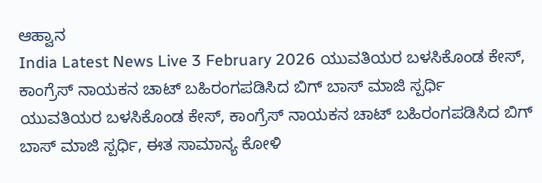ಆಹ್ವಾನ
India Latest News Live 3 February 2026 ಯುವತಿಯರ ಬಳಸಿಕೊಂಡ ಕೇಸ್, ಕಾಂಗ್ರೆಸ್ ನಾಯಕನ ಚಾಟ್ ಬಹಿರಂಗಪಡಿಸಿದ ಬಿಗ್ ಬಾಸ್ ಮಾಜಿ ಸ್ಪರ್ಧಿ
ಯುವತಿಯರ ಬಳಸಿಕೊಂಡ ಕೇಸ್, ಕಾಂಗ್ರೆಸ್ ನಾಯಕನ ಚಾಟ್ ಬಹಿರಂಗಪಡಿಸಿದ ಬಿಗ್ ಬಾಸ್ ಮಾಜಿ ಸ್ಪರ್ಧಿ, ಈತ ಸಾಮಾನ್ಯ ಕೋಳಿ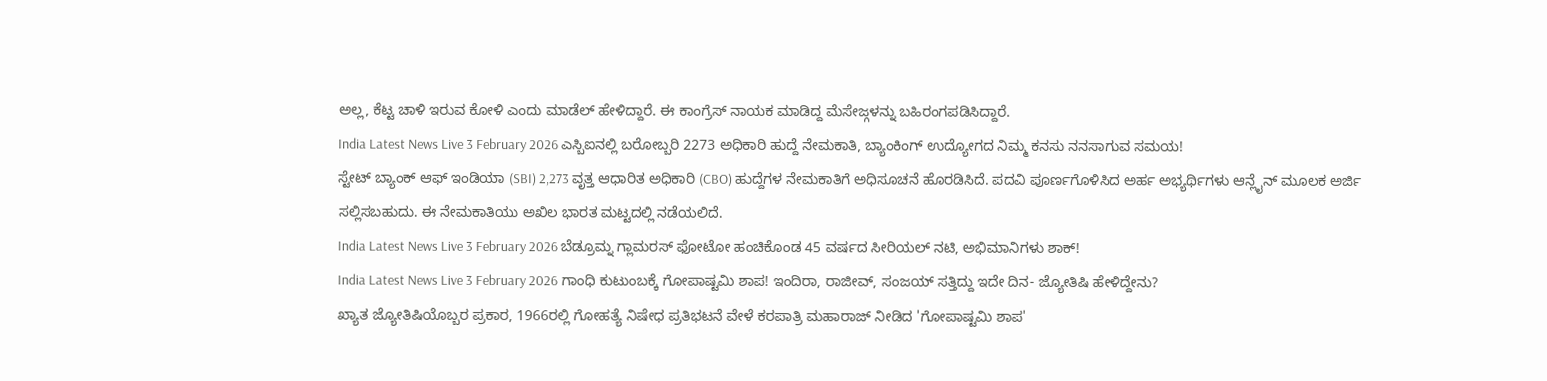ಅಲ್ಲ, ಕೆಟ್ಟ ಚಾಳಿ ಇರುವ ಕೋಳಿ ಎಂದು ಮಾಡೆಲ್ ಹೇಳಿದ್ದಾರೆ. ಈ ಕಾಂಗ್ರೆಸ್ ನಾಯಕ ಮಾಡಿದ್ದ ಮೆಸೇಜ್ಗಳನ್ನು ಬಹಿರಂಗಪಡಿಸಿದ್ದಾರೆ.
India Latest News Live 3 February 2026 ಎಸ್ಬಿಐನಲ್ಲಿ ಬರೋಬ್ಬರಿ 2273 ಅಧಿಕಾರಿ ಹುದ್ದೆ ನೇಮಕಾತಿ, ಬ್ಯಾಂಕಿಂಗ್ ಉದ್ಯೋಗದ ನಿಮ್ಮ ಕನಸು ನನಸಾಗುವ ಸಮಯ!
ಸ್ಟೇಟ್ ಬ್ಯಾಂಕ್ ಆಫ್ ಇಂಡಿಯಾ (SBI) 2,273 ವೃತ್ತ ಆಧಾರಿತ ಅಧಿಕಾರಿ (CBO) ಹುದ್ದೆಗಳ ನೇಮಕಾತಿಗೆ ಅಧಿಸೂಚನೆ ಹೊರಡಿಸಿದೆ. ಪದವಿ ಪೂರ್ಣಗೊಳಿಸಿದ ಅರ್ಹ ಅಭ್ಯರ್ಥಿಗಳು ಆನ್ಲೈನ್ ಮೂಲಕ ಅರ್ಜಿ ಸಲ್ಲಿಸಬಹುದು. ಈ ನೇಮಕಾತಿಯು ಅಖಿಲ ಭಾರತ ಮಟ್ಟದಲ್ಲಿ ನಡೆಯಲಿದೆ.
India Latest News Live 3 February 2026 ಬೆಡ್ರೂಮ್ನ ಗ್ಲಾಮರಸ್ ಫೋಟೋ ಹಂಚಿಕೊಂಡ 45 ವರ್ಷದ ಸೀರಿಯಲ್ ನಟಿ, ಅಭಿಮಾನಿಗಳು ಶಾಕ್!
India Latest News Live 3 February 2026 ಗಾಂಧಿ ಕುಟುಂಬಕ್ಕೆ ಗೋಪಾಷ್ಟಮಿ ಶಾಪ! ಇಂದಿರಾ, ರಾಜೀವ್, ಸಂಜಯ್ ಸತ್ತಿದ್ದು ಇದೇ ದಿನ- ಜ್ಯೋತಿಷಿ ಹೇಳಿದ್ದೇನು?
ಖ್ಯಾತ ಜ್ಯೋತಿಷಿಯೊಬ್ಬರ ಪ್ರಕಾರ, 1966ರಲ್ಲಿ ಗೋಹತ್ಯೆ ನಿಷೇಧ ಪ್ರತಿಭಟನೆ ವೇಳೆ ಕರಪಾತ್ರಿ ಮಹಾರಾಜ್ ನೀಡಿದ 'ಗೋಪಾಷ್ಟಮಿ ಶಾಪ'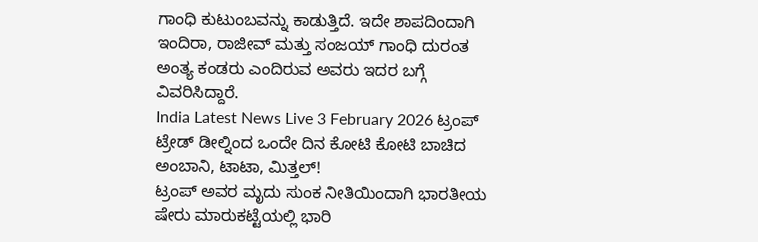ಗಾಂಧಿ ಕುಟುಂಬವನ್ನು ಕಾಡುತ್ತಿದೆ. ಇದೇ ಶಾಪದಿಂದಾಗಿ ಇಂದಿರಾ, ರಾಜೀವ್ ಮತ್ತು ಸಂಜಯ್ ಗಾಂಧಿ ದುರಂತ ಅಂತ್ಯ ಕಂಡರು ಎಂದಿರುವ ಅವರು ಇದರ ಬಗ್ಗೆ ವಿವರಿಸಿದ್ದಾರೆ.
India Latest News Live 3 February 2026 ಟ್ರಂಪ್ ಟ್ರೇಡ್ ಡೀಲ್ನಿಂದ ಒಂದೇ ದಿನ ಕೋಟಿ ಕೋಟಿ ಬಾಚಿದ ಅಂಬಾನಿ, ಟಾಟಾ, ಮಿತ್ತಲ್!
ಟ್ರಂಪ್ ಅವರ ಮೃದು ಸುಂಕ ನೀತಿಯಿಂದಾಗಿ ಭಾರತೀಯ ಷೇರು ಮಾರುಕಟ್ಟೆಯಲ್ಲಿ ಭಾರಿ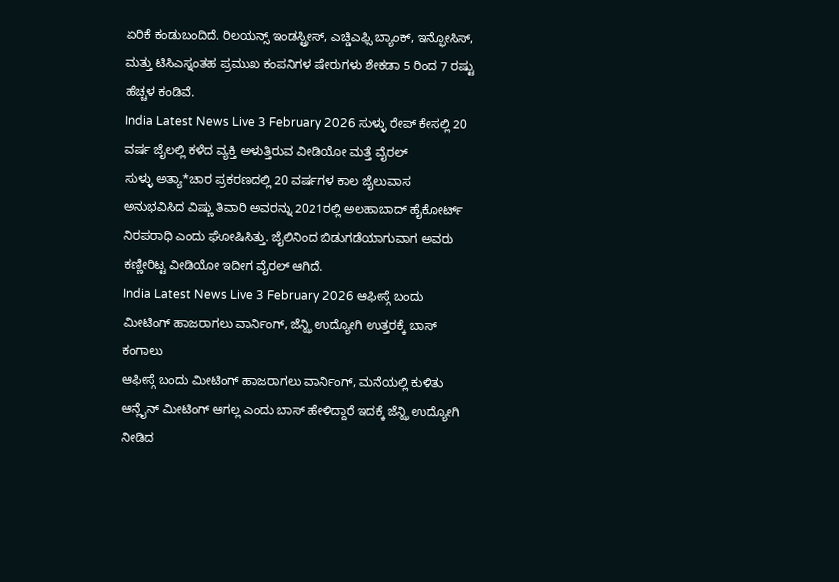ಏರಿಕೆ ಕಂಡುಬಂದಿದೆ. ರಿಲಯನ್ಸ್ ಇಂಡಸ್ಟ್ರೀಸ್, ಎಚ್ಡಿಎಫ್ಸಿ ಬ್ಯಾಂಕ್, ಇನ್ಫೋಸಿಸ್, ಮತ್ತು ಟಿಸಿಎಸ್ನಂತಹ ಪ್ರಮುಖ ಕಂಪನಿಗಳ ಷೇರುಗಳು ಶೇಕಡಾ 5 ರಿಂದ 7 ರಷ್ಟು ಹೆಚ್ಚಳ ಕಂಡಿವೆ.
India Latest News Live 3 February 2026 ಸುಳ್ಳು ರೇಪ್ ಕೇಸಲ್ಲಿ 20 ವರ್ಷ ಜೈಲಲ್ಲಿ ಕಳೆದ ವ್ಯಕ್ತಿ ಅಳುತ್ತಿರುವ ವೀಡಿಯೋ ಮತ್ತೆ ವೈರಲ್
ಸುಳ್ಳು ಅತ್ಯಾ*ಚಾರ ಪ್ರಕರಣದಲ್ಲಿ 20 ವರ್ಷಗಳ ಕಾಲ ಜೈಲುವಾಸ ಅನುಭವಿಸಿದ ವಿಷ್ಣು ತಿವಾರಿ ಅವರನ್ನು 2021ರಲ್ಲಿ ಅಲಹಾಬಾದ್ ಹೈಕೋರ್ಟ್ ನಿರಪರಾಧಿ ಎಂದು ಘೋಷಿಸಿತ್ತು. ಜೈಲಿನಿಂದ ಬಿಡುಗಡೆಯಾಗುವಾಗ ಅವರು ಕಣ್ಣೀರಿಟ್ಟ ವೀಡಿಯೋ ಇದೀಗ ವೈರಲ್ ಆಗಿದೆ.
India Latest News Live 3 February 2026 ಆಫೀಸ್ಗೆ ಬಂದು ಮೀಟಿಂಗ್ ಹಾಜರಾಗಲು ವಾರ್ನಿಂಗ್, ಜೆನ್ಝಿ ಉದ್ಯೋಗಿ ಉತ್ತರಕ್ಕೆ ಬಾಸ್ ಕಂಗಾಲು
ಆಫೀಸ್ಗೆ ಬಂದು ಮೀಟಿಂಗ್ ಹಾಜರಾಗಲು ವಾರ್ನಿಂಗ್, ಮನೆಯಲ್ಲಿ ಕುಳಿತು ಆನ್ಲೈನ್ ಮೀಟಿಂಗ್ ಆಗಲ್ಲ ಎಂದು ಬಾಸ್ ಹೇಳಿದ್ದಾರೆ ಇದಕ್ಕೆ ಜೆನ್ಝಿ ಉದ್ಯೋಗಿ ನೀಡಿದ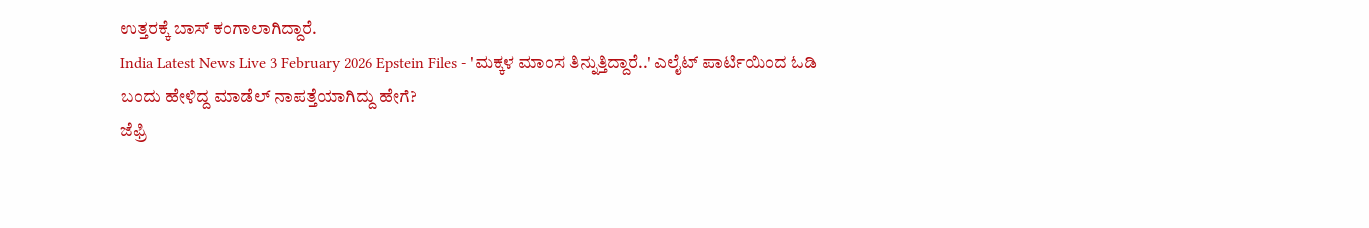ಉತ್ತರಕ್ಕೆ ಬಾಸ್ ಕಂಗಾಲಾಗಿದ್ದಾರೆ.
India Latest News Live 3 February 2026 Epstein Files - 'ಮಕ್ಕಳ ಮಾಂಸ ತಿನ್ನುತ್ತಿದ್ದಾರೆ..' ಎಲೈಟ್ ಪಾರ್ಟಿಯಿಂದ ಓಡಿ ಬಂದು ಹೇಳಿದ್ದ ಮಾಡೆಲ್ ನಾಪತ್ತೆಯಾಗಿದ್ದು ಹೇಗೆ?
ಜೆಫ್ರಿ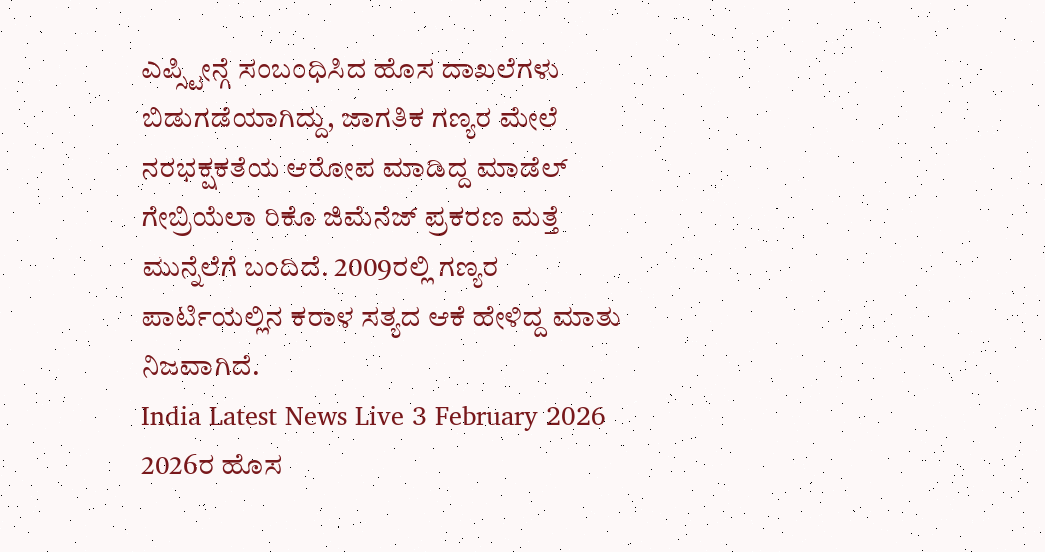ಎಪ್ಸ್ಟೀನ್ಗೆ ಸಂಬಂಧಿಸಿದ ಹೊಸ ದಾಖಲೆಗಳು ಬಿಡುಗಡೆಯಾಗಿದ್ದು, ಜಾಗತಿಕ ಗಣ್ಯರ ಮೇಲೆ ನರಭಕ್ಷಕತೆಯ ಆರೋಪ ಮಾಡಿದ್ದ ಮಾಡೆಲ್ ಗೇಬ್ರಿಯೆಲಾ ರಿಕೊ ಜಿಮೆನೆಜ್ ಪ್ರಕರಣ ಮತ್ತೆ ಮುನ್ನೆಲೆಗೆ ಬಂದಿದೆ. 2009ರಲ್ಲಿ ಗಣ್ಯರ ಪಾರ್ಟಿಯಲ್ಲಿನ ಕರಾಳ ಸತ್ಯದ ಆಕೆ ಹೇಳಿದ್ದ ಮಾತು ನಿಜವಾಗಿದೆ.
India Latest News Live 3 February 2026 2026ರ ಹೊಸ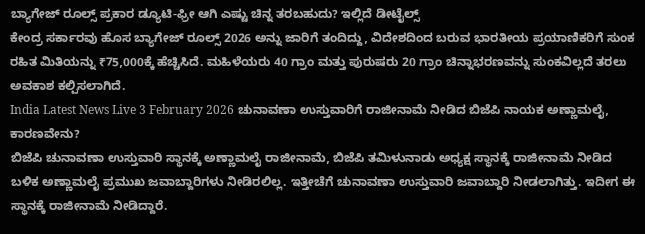ಬ್ಯಾಗೇಜ್ ರೂಲ್ಸ್ ಪ್ರಕಾರ ಡ್ಯೂಟಿ-ಫ್ರೀ ಆಗಿ ಎಷ್ಟು ಚಿನ್ನ ತರಬಹುದು? ಇಲ್ಲಿದೆ ಡೀಟೈಲ್ಸ್
ಕೇಂದ್ರ ಸರ್ಕಾರವು ಹೊಸ ಬ್ಯಾಗೇಜ್ ರೂಲ್ಸ್ 2026 ಅನ್ನು ಜಾರಿಗೆ ತಂದಿದ್ದು, ವಿದೇಶದಿಂದ ಬರುವ ಭಾರತೀಯ ಪ್ರಯಾಣಿಕರಿಗೆ ಸುಂಕ ರಹಿತ ಮಿತಿಯನ್ನು ₹75,000ಕ್ಕೆ ಹೆಚ್ಚಿಸಿದೆ. ಮಹಿಳೆಯರು 40 ಗ್ರಾಂ ಮತ್ತು ಪುರುಷರು 20 ಗ್ರಾಂ ಚಿನ್ನಾಭರಣವನ್ನು ಸುಂಕವಿಲ್ಲದೆ ತರಲು ಅವಕಾಶ ಕಲ್ಪಿಸಲಾಗಿದೆ.
India Latest News Live 3 February 2026 ಚುನಾವಣಾ ಉಸ್ತುವಾರಿಗೆ ರಾಜೀನಾಮೆ ನೀಡಿದ ಬಿಜೆಪಿ ನಾಯಕ ಅಣ್ಣಾಮಲೈ, ಕಾರಣವೇನು?
ಬಿಜೆಪಿ ಚುನಾವಣಾ ಉಸ್ತುವಾರಿ ಸ್ಥಾನಕ್ಕೆ ಅಣ್ಣಾಮಲೈ ರಾಜೀನಾಮೆ, ಬಿಜೆಪಿ ತಮಿಳುನಾಡು ಅಧ್ಯಕ್ಷ ಸ್ಥಾನಕ್ಕೆ ರಾಜೀನಾಮೆ ನೀಡಿದ ಬಳಿಕ ಅಣ್ಣಾಮಲೈ ಪ್ರಮುಖ ಜವಾಬ್ದಾರಿಗಳು ನೀಡಿರಲಿಲ್ಲ. ಇತ್ತೀಚೆಗೆ ಚುನಾವಣಾ ಉಸ್ತುವಾರಿ ಜವಾಬ್ದಾರಿ ನೀಡಲಾಗಿತ್ತು. ಇದೀಗ ಈ ಸ್ಥಾನಕ್ಕೆ ರಾಜೀನಾಮೆ ನೀಡಿದ್ದಾರೆ.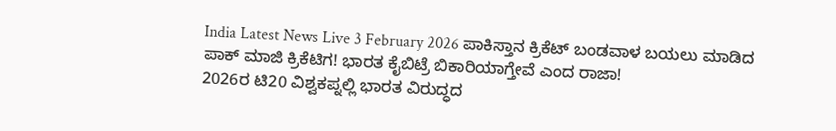India Latest News Live 3 February 2026 ಪಾಕಿಸ್ತಾನ ಕ್ರಿಕೆಟ್ ಬಂಡವಾಳ ಬಯಲು ಮಾಡಿದ ಪಾಕ್ ಮಾಜಿ ಕ್ರಿಕೆಟಿಗ! ಭಾರತ ಕೈಬಿಟ್ರೆ ಬಿಕಾರಿಯಾಗ್ತೇವೆ ಎಂದ ರಾಜಾ!
2026ರ ಟಿ20 ವಿಶ್ವಕಪ್ನಲ್ಲಿ ಭಾರತ ವಿರುದ್ಧದ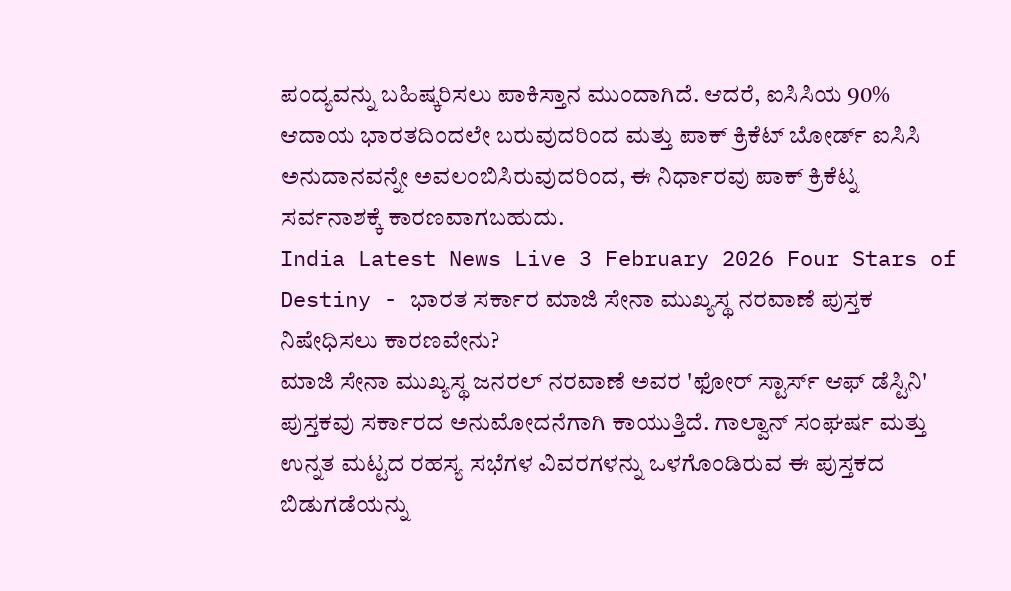ಪಂದ್ಯವನ್ನು ಬಹಿಷ್ಕರಿಸಲು ಪಾಕಿಸ್ತಾನ ಮುಂದಾಗಿದೆ. ಆದರೆ, ಐಸಿಸಿಯ 90% ಆದಾಯ ಭಾರತದಿಂದಲೇ ಬರುವುದರಿಂದ ಮತ್ತು ಪಾಕ್ ಕ್ರಿಕೆಟ್ ಬೋರ್ಡ್ ಐಸಿಸಿ ಅನುದಾನವನ್ನೇ ಅವಲಂಬಿಸಿರುವುದರಿಂದ, ಈ ನಿರ್ಧಾರವು ಪಾಕ್ ಕ್ರಿಕೆಟ್ನ ಸರ್ವನಾಶಕ್ಕೆ ಕಾರಣವಾಗಬಹುದು.
India Latest News Live 3 February 2026 Four Stars of Destiny - ಭಾರತ ಸರ್ಕಾರ ಮಾಜಿ ಸೇನಾ ಮುಖ್ಯಸ್ಥ ನರವಾಣೆ ಪುಸ್ತಕ ನಿಷೇಧಿಸಲು ಕಾರಣವೇನು?
ಮಾಜಿ ಸೇನಾ ಮುಖ್ಯಸ್ಥ ಜನರಲ್ ನರವಾಣೆ ಅವರ 'ಫೋರ್ ಸ್ಟಾರ್ಸ್ ಆಫ್ ಡೆಸ್ಟಿನಿ' ಪುಸ್ತಕವು ಸರ್ಕಾರದ ಅನುಮೋದನೆಗಾಗಿ ಕಾಯುತ್ತಿದೆ. ಗಾಲ್ವಾನ್ ಸಂಘರ್ಷ ಮತ್ತು ಉನ್ನತ ಮಟ್ಟದ ರಹಸ್ಯ ಸಭೆಗಳ ವಿವರಗಳನ್ನು ಒಳಗೊಂಡಿರುವ ಈ ಪುಸ್ತಕದ ಬಿಡುಗಡೆಯನ್ನು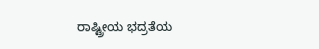ರಾಷ್ಟ್ರೀಯ ಭದ್ರತೆಯ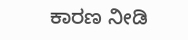ಕಾರಣ ನೀಡಿ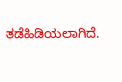ತಡೆಹಿಡಿಯಲಾಗಿದೆ.